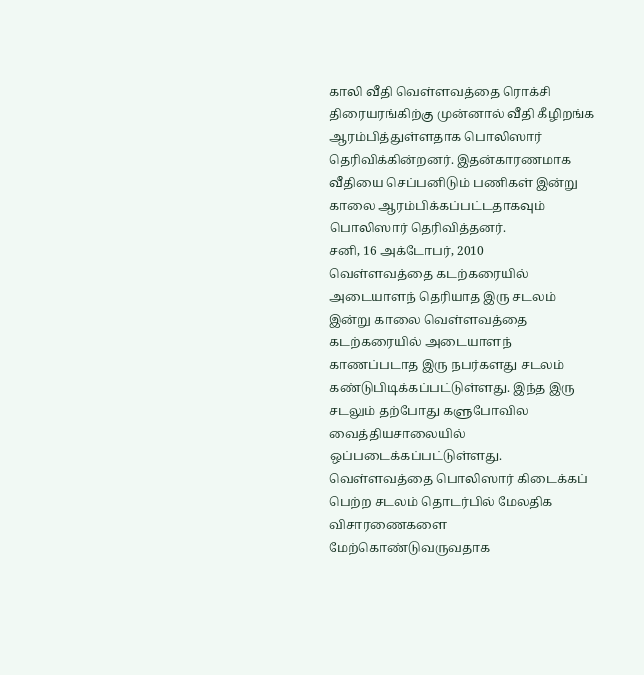காலி வீதி வெள்ளவத்தை ரொக்சி திரையரங்கிற்கு முன்னால் வீதி கீழிறங்க ஆரம்பித்துள்ளதாக பொலிஸார் தெரிவிக்கின்றனர். இதன்காரணமாக வீதியை செப்பனிடும் பணிகள் இன்று காலை ஆரம்பிக்கப்பட்டதாகவும் பொலிஸார் தெரிவித்தனர்.
சனி, 16 அக்டோபர், 2010
வெள்ளவத்தை கடற்கரையில் அடையாளந் தெரியாத இரு சடலம்
இன்று காலை வெள்ளவத்தை கடற்கரையில் அடையாளந் காணப்படாத இரு நபர்களது சடலம் கண்டுபிடிக்கப்பட்டுள்ளது. இந்த இரு சடலும் தற்போது களுபோவில வைத்தியசாலையில் ஒப்படைக்கப்பட்டுள்ளது.
வெள்ளவத்தை பொலிஸார் கிடைக்கப் பெற்ற சடலம் தொடர்பில் மேலதிக விசாரணைகளை மேற்கொண்டுவருவதாக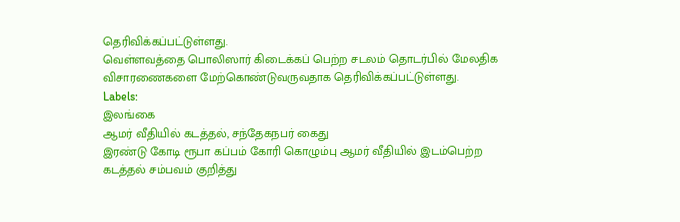தெரிவிக்கப்பட்டுள்ளது.
வெள்ளவத்தை பொலிஸார் கிடைக்கப் பெற்ற சடலம் தொடர்பில் மேலதிக விசாரணைகளை மேற்கொண்டுவருவதாக தெரிவிக்கப்பட்டுள்ளது.
Labels:
இலங்கை
ஆமர் வீதியில் கடத்தல், சந்தேகநபர் கைது
இரண்டு கோடி ரூபா கப்பம் கோரி கொழும்பு ஆமர் வீதியில் இடம்பெற்ற கடத்தல் சம்பவம் குறித்து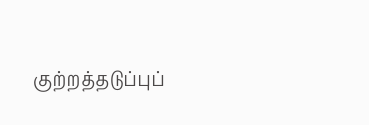குற்றத்தடுப்புப்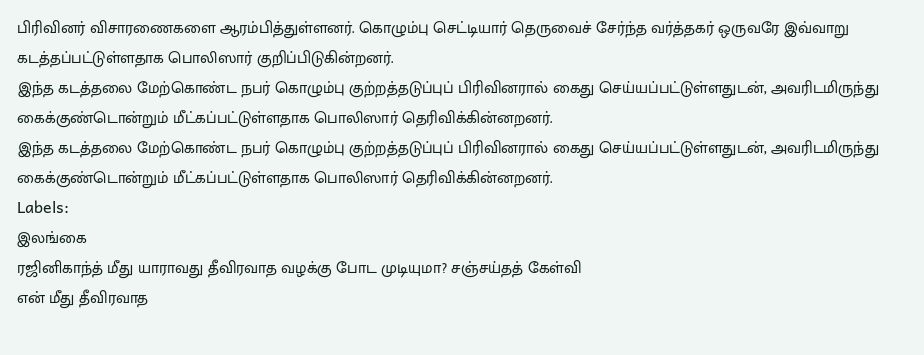பிரிவினர் விசாரணைகளை ஆரம்பித்துள்ளனர். கொழும்பு செட்டியார் தெருவைச் சேர்ந்த வர்த்தகர் ஒருவரே இவ்வாறு கடத்தப்பட்டுள்ளதாக பொலிஸார் குறிப்பிடுகின்றனர்.
இந்த கடத்தலை மேற்கொண்ட நபர் கொழும்பு குற்றத்தடுப்புப் பிரிவினரால் கைது செய்யப்பட்டுள்ளதுடன், அவரிடமிருந்து கைக்குண்டொன்றும் மீட்கப்பட்டுள்ளதாக பொலிஸார் தெரிவிக்கின்னறனர்.
இந்த கடத்தலை மேற்கொண்ட நபர் கொழும்பு குற்றத்தடுப்புப் பிரிவினரால் கைது செய்யப்பட்டுள்ளதுடன், அவரிடமிருந்து கைக்குண்டொன்றும் மீட்கப்பட்டுள்ளதாக பொலிஸார் தெரிவிக்கின்னறனர்.
Labels:
இலங்கை
ரஜினிகாந்த் மீது யாராவது தீவிரவாத வழக்கு போட முடியுமா? சஞ்சய்தத் கேள்வி
என் மீது தீவிரவாத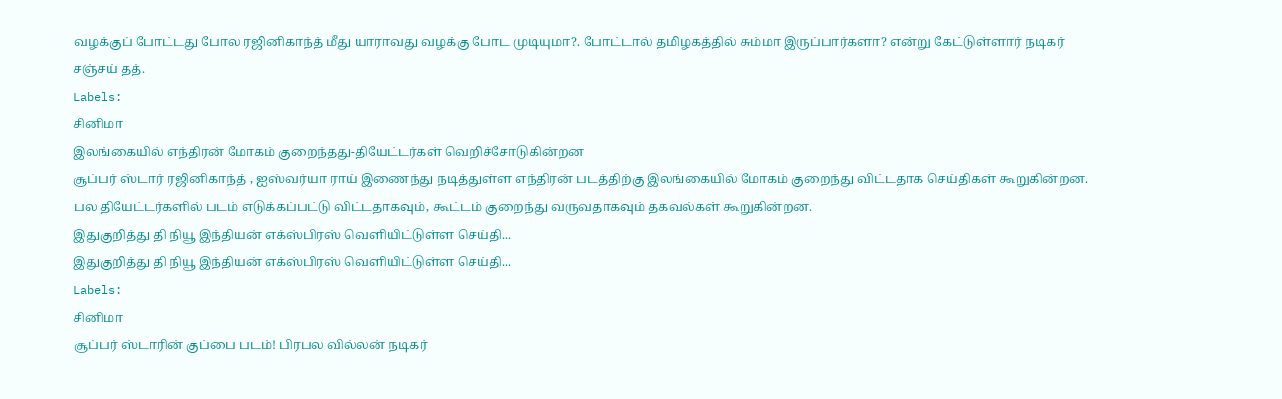வழக்குப் போட்டது போல ரஜினிகாந்த் மீது யாராவது வழக்கு போட முடியுமா?. போட்டால் தமிழகத்தில் சும்மா இருப்பார்களா? என்று கேட்டுள்ளார் நடிகர் சஞ்சய் தத்.
Labels:
சினிமா
இலங்கையில் எந்திரன் மோகம் குறைந்தது-தியேட்டர்கள் வெறிச்சோடுகின்றன
சூப்பர் ஸ்டார் ரஜினிகாந்த் , ஐஸ்வர்யா ராய் இணைந்து நடித்துள்ள எந்திரன் படத்திற்கு இலங்கையில் மோகம் குறைந்து விட்டதாக செய்திகள் கூறுகின்றன. பல தியேட்டர்களில் படம் எடுக்கப்பட்டு விட்டதாகவும், கூட்டம் குறைந்து வருவதாகவும் தகவல்கள் கூறுகின்றன.
இதுகுறித்து தி நியூ இந்தியன் எக்ஸ்பிரஸ் வெளியிட்டுள்ள செய்தி...
இதுகுறித்து தி நியூ இந்தியன் எக்ஸ்பிரஸ் வெளியிட்டுள்ள செய்தி...
Labels:
சினிமா
சூப்பர் ஸ்டாரின் குப்பை படம்! பிரபல வில்லன் நடிகர்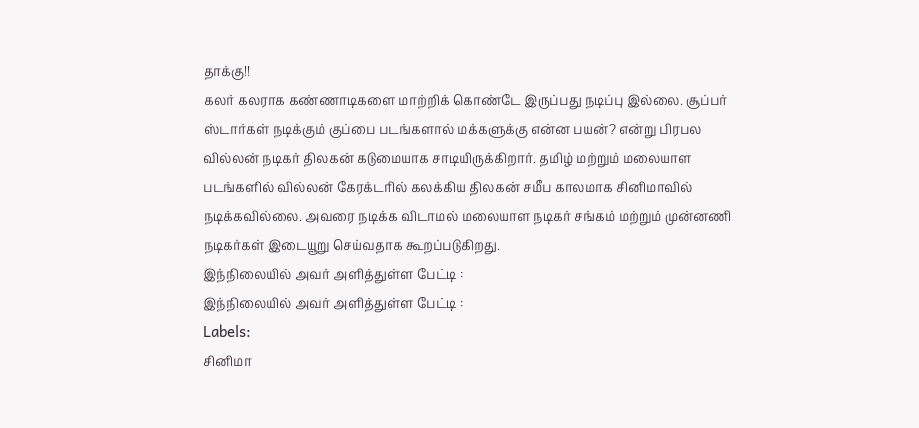தாக்கு!!
கலர் கலராக கண்ணாடிகளை மாற்றிக் கொண்டே இருப்பது நடிப்பு இல்லை. சூப்பர் ஸ்டார்கள் நடிக்கும் குப்பை படங்களால் மக்களுக்கு என்ன பயன்? என்று பிரபல வில்லன் நடிகர் திலகன் கடுமையாக சாடியிருக்கிறார். தமிழ் மற்றும் மலையாள படங்களில் வில்லன் கேரக்டரில் கலக்கிய திலகன் சமீப காலமாக சினிமாவில் நடிக்கவில்லை. அவரை நடிக்க விடாமல் மலையாள நடிகர் சங்கம் மற்றும் முன்னணி நடிகர்கள் இடையூறு செய்வதாக கூறப்படுகிறது.
இந்நிலையில் அவர் அளித்துள்ள பேட்டி :
இந்நிலையில் அவர் அளித்துள்ள பேட்டி :
Labels:
சினிமா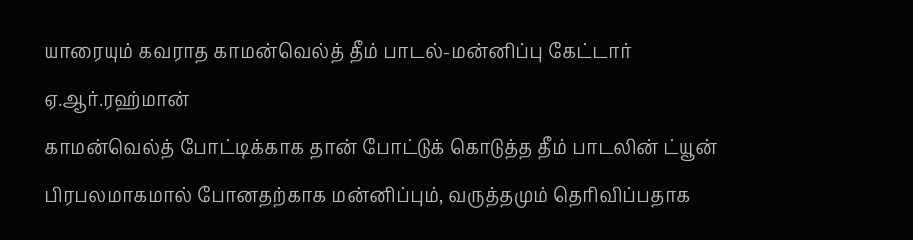யாரையும் கவராத காமன்வெல்த் தீம் பாடல்-மன்னிப்பு கேட்டார் ஏ.ஆர்.ரஹ்மான்
காமன்வெல்த் போட்டிக்காக தான் போட்டுக் கொடுத்த தீம் பாடலின் ட்யூன் பிரபலமாகமால் போனதற்காக மன்னிப்பும், வருத்தமும் தெரிவிப்பதாக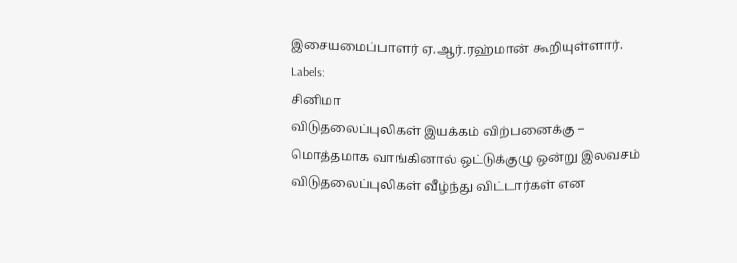இசையமைப்பாளர் ஏ.ஆர்.ரஹ்மான் கூறியுள்ளார்.
Labels:
சினிமா
விடுதலைப்புலிகள் இயக்கம் விற்பனைக்கு – மொத்தமாக வாங்கினால் ஒட்டுக்குழு ஒன்று இலவசம்
விடுதலைப்புலிகள் வீழ்ந்து விட்டார்கள் என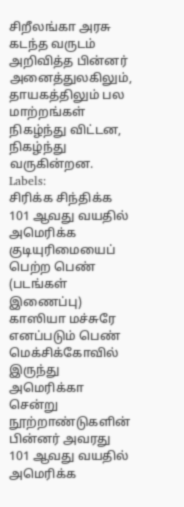சிறீலங்கா அரசு கடந்த வருடம் அறிவித்த பின்னர் அனைத்துலகிலும், தாயகத்திலும் பல மாற்றங்கள் நிகழ்ந்து விட்டன, நிகழ்ந்து வருகின்றன.
Labels:
சிரிக்க சிந்திக்க
101 ஆவது வயதில் அமெரிக்க குடியுரிமையைப் பெற்ற பெண் (படங்கள் இணைப்பு)
காஸியா மச்சுரே எனப்படும் பெண் மெக்சிக்கோவில் இருந்து அமெரிக்கா சென்று நூற்றாண்டுகளின் பின்னர் அவரது 101 ஆவது வயதில் அமெரிக்க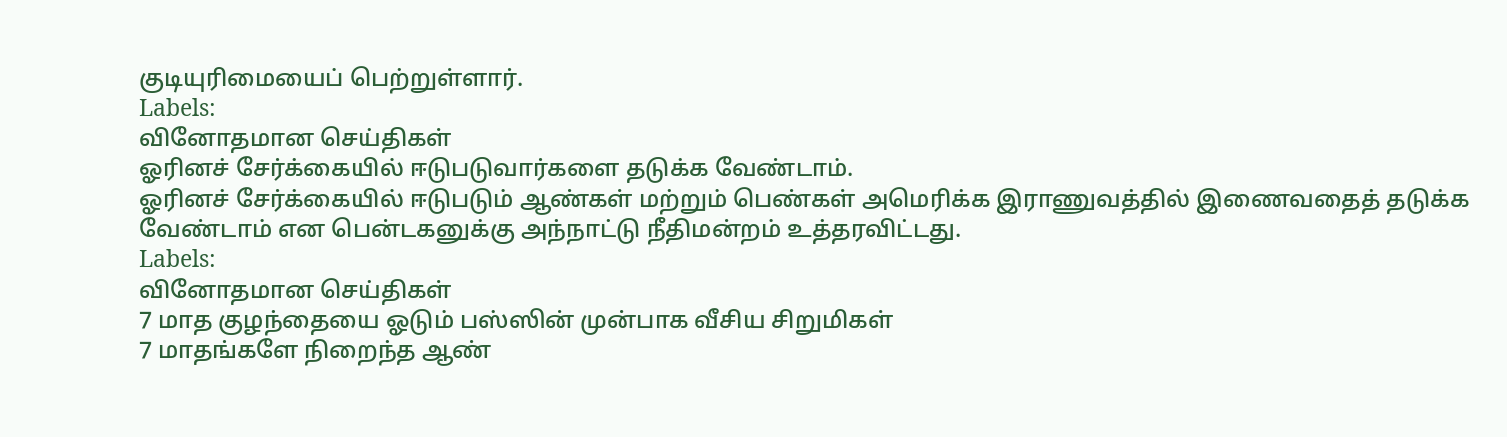குடியுரிமையைப் பெற்றுள்ளார்.
Labels:
வினோதமான செய்திகள்
ஓரினச் சேர்க்கையில் ஈடுபடுவார்களை தடுக்க வேண்டாம்.
ஓரினச் சேர்க்கையில் ஈடுபடும் ஆண்கள் மற்றும் பெண்கள் அமெரிக்க இராணுவத்தில் இணைவதைத் தடுக்க வேண்டாம் என பென்டகனுக்கு அந்நாட்டு நீதிமன்றம் உத்தரவிட்டது.
Labels:
வினோதமான செய்திகள்
7 மாத குழந்தையை ஓடும் பஸ்ஸின் முன்பாக வீசிய சிறுமிகள்
7 மாதங்களே நிறைந்த ஆண்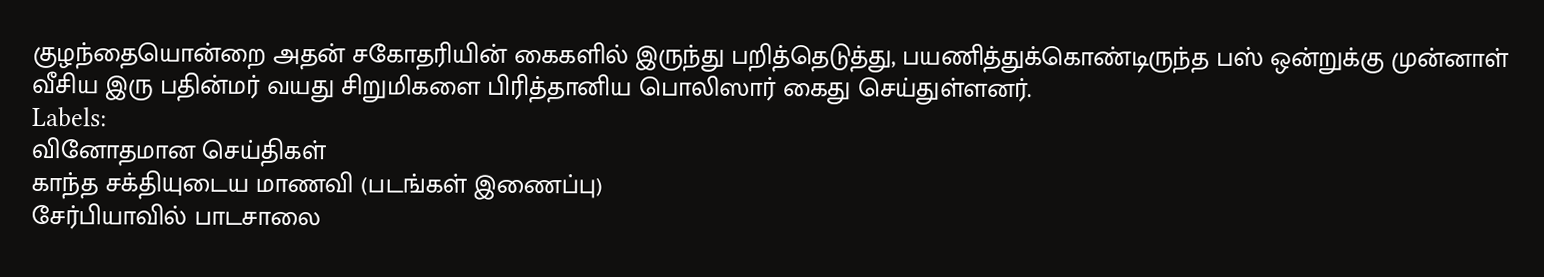குழந்தையொன்றை அதன் சகோதரியின் கைகளில் இருந்து பறித்தெடுத்து, பயணித்துக்கொண்டிருந்த பஸ் ஒன்றுக்கு முன்னாள் வீசிய இரு பதின்மர் வயது சிறுமிகளை பிரித்தானிய பொலிஸார் கைது செய்துள்ளனர்.
Labels:
வினோதமான செய்திகள்
காந்த சக்தியுடைய மாணவி (படங்கள் இணைப்பு)
சேர்பியாவில் பாடசாலை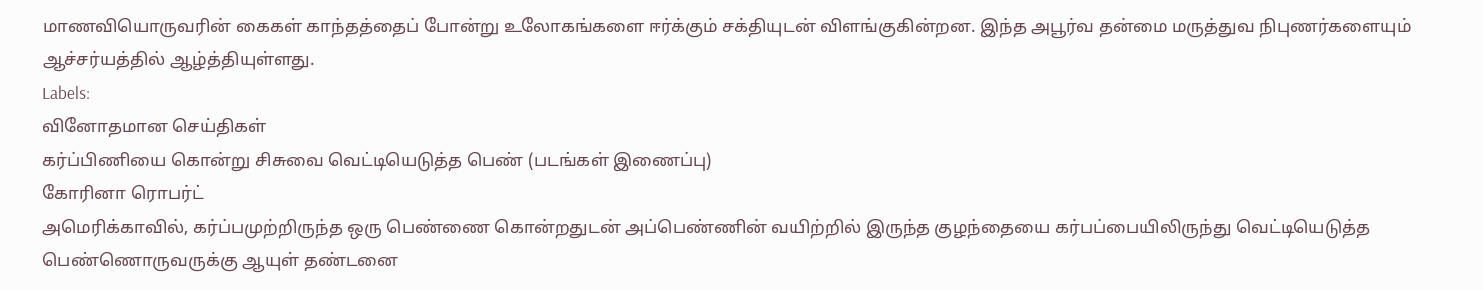மாணவியொருவரின் கைகள் காந்தத்தைப் போன்று உலோகங்களை ஈர்க்கும் சக்தியுடன் விளங்குகின்றன. இந்த அபூர்வ தன்மை மருத்துவ நிபுணர்களையும் ஆச்சர்யத்தில் ஆழ்த்தியுள்ளது.
Labels:
வினோதமான செய்திகள்
கர்ப்பிணியை கொன்று சிசுவை வெட்டியெடுத்த பெண் (படங்கள் இணைப்பு)
கோரினா ரொபர்ட்
அமெரிக்காவில், கர்ப்பமுற்றிருந்த ஒரு பெண்ணை கொன்றதுடன் அப்பெண்ணின் வயிற்றில் இருந்த குழந்தையை கர்பப்பையிலிருந்து வெட்டியெடுத்த பெண்ணொருவருக்கு ஆயுள் தண்டனை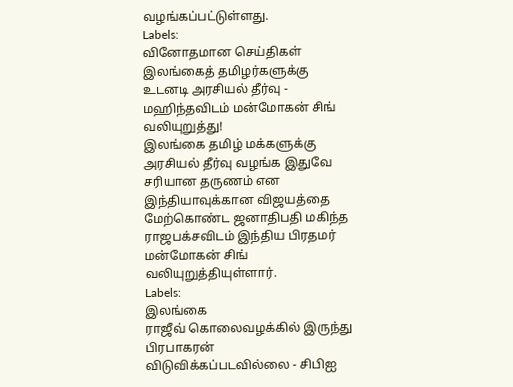வழங்கப்பட்டுள்ளது.
Labels:
வினோதமான செய்திகள்
இலங்கைத் தமிழர்களுக்கு உடனடி அரசியல் தீர்வு - மஹிந்தவிடம் மன்மோகன் சிங் வலியுறுத்து!
இலங்கை தமிழ் மக்களுக்கு அரசியல் தீர்வு வழங்க இதுவே சரியான தருணம் என இந்தியாவுக்கான விஜயத்தை மேற்கொண்ட ஜனாதிபதி மகிந்த ராஜபக்சவிடம் இந்திய பிரதமர் மன்மோகன் சிங் வலியுறுத்தியுள்ளார்.
Labels:
இலங்கை
ராஜீவ் கொலைவழக்கில் இருந்து பிரபாகரன் விடுவிக்கப்படவில்லை - சிபிஐ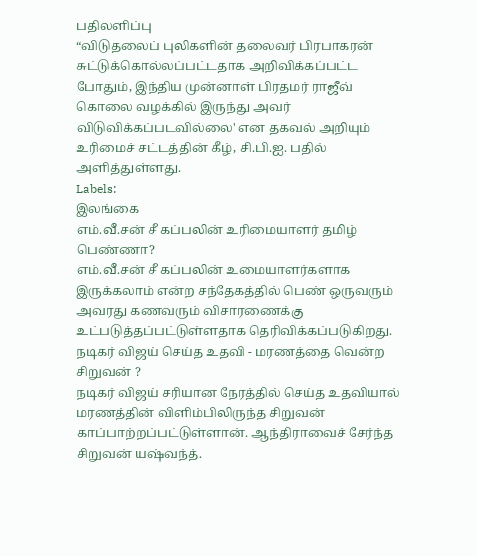பதிலளிப்பு
“விடுதலைப் புலிகளின் தலைவர் பிரபாகரன் சுட்டுக்கொல்லப்பட்டதாக அறிவிக்கப்பட்ட போதும், இந்திய முன்னாள் பிரதமர் ராஜீவ் கொலை வழக்கில் இருந்து அவர் விடுவிக்கப்படவில்லை' என தகவல் அறியும் உரிமைச் சட்டத்தின் கீழ், சி.பி.ஐ. பதில் அளித்துள்ளது.
Labels:
இலங்கை
எம்.வீ.சன் சீ கப்பலின் உரிமையாளர் தமிழ் பெண்ணா?
எம்.வீ.சன் சீ கப்பலின் உமையாளர்களாக இருக்கலாம் என்ற சந்தேகத்தில் பெண் ஒருவரும் அவரது கணவரும் விசாரணைக்கு உட்படுத்தப்பட்டுள்ளதாக தெரிவிக்கப்படுகிறது.
நடிகர் விஜய் செய்த உதவி - மரணத்தை வென்ற சிறுவன் ?
நடிகர் விஜய் சரியான நேரத்தில் செய்த உதவியால் மரணத்தின் விளிம்பிலிருந்த சிறுவன் காப்பாற்றப்பட்டுள்ளான். ஆந்திராவைச் சேர்ந்த சிறுவன் யஷ்வந்த்.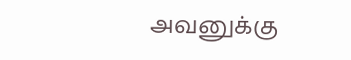அவனுக்கு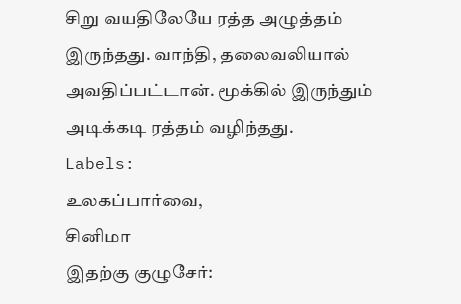சிறு வயதிலேயே ரத்த அழுத்தம் இருந்தது. வாந்தி, தலைவலியால் அவதிப்பட்டான். மூக்கில் இருந்தும் அடிக்கடி ரத்தம் வழிந்தது.
Labels:
உலகப்பார்வை,
சினிமா
இதற்கு குழுசேர்: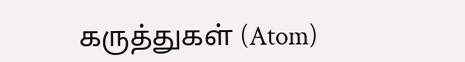கருத்துகள் (Atom)